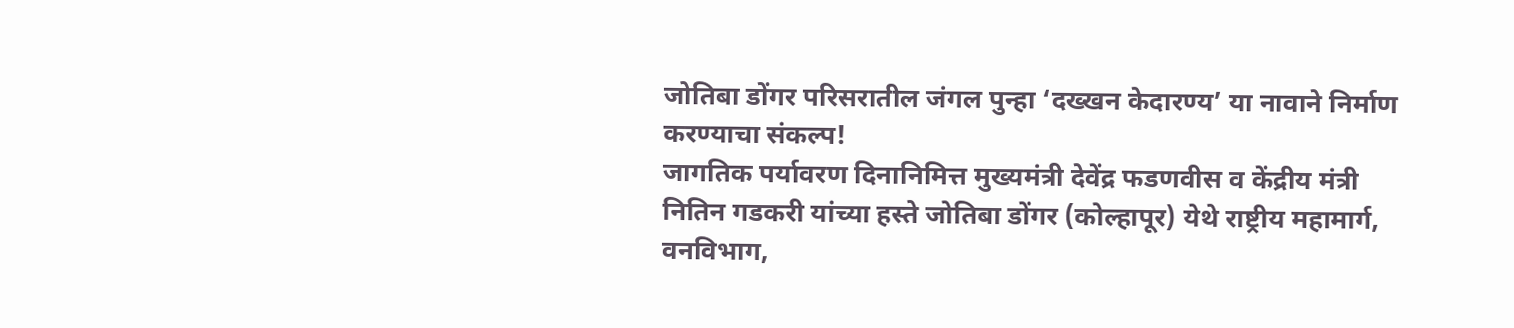जोतिबा डोंगर परिसरातील जंगल पुन्हा ‘दख्खन केदारण्य’ या नावाने निर्माण करण्याचा संकल्प!
जागतिक पर्यावरण दिनानिमित्त मुख्यमंत्री देवेंद्र फडणवीस व केंद्रीय मंत्री नितिन गडकरी यांच्या हस्ते जोतिबा डोंगर (कोल्हापूर) येथे राष्ट्रीय महामार्ग, वनविभाग,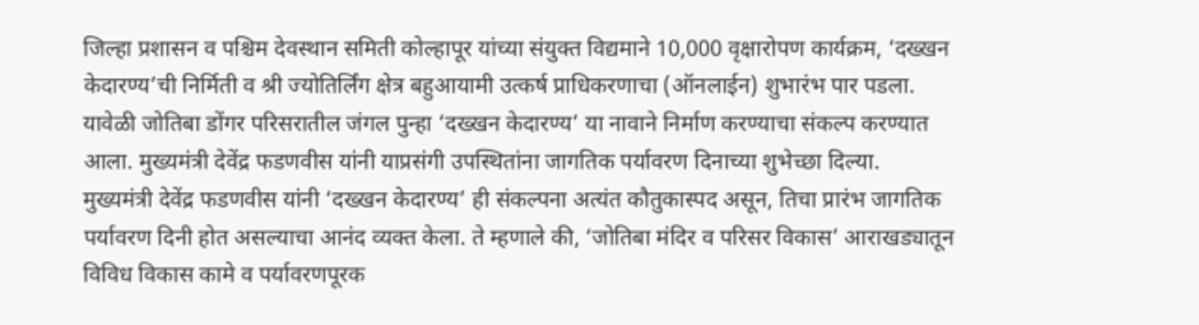जिल्हा प्रशासन व पश्चिम देवस्थान समिती कोल्हापूर यांच्या संयुक्त विद्यमाने 10,000 वृक्षारोपण कार्यक्रम, ‘दख्खन केदारण्य’ची निर्मिती व श्री ज्योतिर्लिंग क्षेत्र बहुआयामी उत्कर्ष प्राधिकरणाचा (ऑनलाईन) शुभारंभ पार पडला. यावेळी जोतिबा डोंगर परिसरातील जंगल पुन्हा ‘दख्खन केदारण्य’ या नावाने निर्माण करण्याचा संकल्प करण्यात आला. मुख्यमंत्री देवेंद्र फडणवीस यांनी याप्रसंगी उपस्थितांना जागतिक पर्यावरण दिनाच्या शुभेच्छा दिल्या.
मुख्यमंत्री देवेंद्र फडणवीस यांनी ‘दख्खन केदारण्य’ ही संकल्पना अत्यंत कौतुकास्पद असून, तिचा प्रारंभ जागतिक पर्यावरण दिनी होत असल्याचा आनंद व्यक्त केला. ते म्हणाले की, ‘जोतिबा मंदिर व परिसर विकास’ आराखड्यातून विविध विकास कामे व पर्यावरणपूरक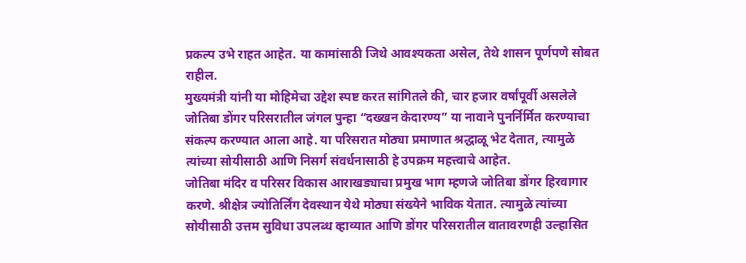प्रकल्प उभे राहत आहेत. या कामांसाठी जिथे आवश्यकता असेल, तेथे शासन पूर्णपणे सोबत राहील.
मुख्यमंत्री यांनी या मोहिमेचा उद्देश स्पष्ट करत सांगितले की, चार हजार वर्षांपूर्वी असलेले जोतिबा डोंगर परिसरातील जंगल पुन्हा “दख्खन केदारण्य” या नावाने पुनर्निर्मित करण्याचा संकल्प करण्यात आला आहे. या परिसरात मोठ्या प्रमाणात श्रद्धाळू भेट देतात, त्यामुळे त्यांच्या सोयीसाठी आणि निसर्ग संवर्धनासाठी हे उपक्रम महत्त्वाचे आहेत.
जोतिबा मंदिर व परिसर विकास आराखड्याचा प्रमुख भाग म्हणजे जोतिबा डोंगर हिरवागार करणे. श्रीक्षेत्र ज्योतिर्लिंग देवस्थान येथे मोठ्या संख्येने भाविक येतात. त्यामुळे त्यांच्या सोयीसाठी उत्तम सुविधा उपलब्ध व्हाव्यात आणि डोंगर परिसरातील वातावरणही उल्हासित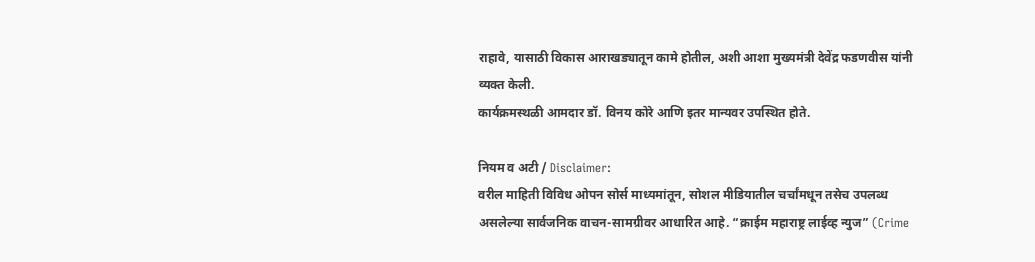राहावे, यासाठी विकास आराखड्यातून कामे होतील, अशी आशा मुख्यमंत्री देवेंद्र फडणवीस यांनी व्यक्त केली.
कार्यक्रमस्थळी आमदार डॉ. विनय कोरे आणि इतर मान्यवर उपस्थित होते.

नियम व अटी / Disclaimer:
वरील माहिती विविध ओपन सोर्स माध्यमांतून, सोशल मीडियातील चर्चांमधून तसेच उपलब्ध असलेल्या सार्वजनिक वाचन-सामग्रीवर आधारित आहे. “क्राईम महाराष्ट्र लाईव्ह न्युज” (Crime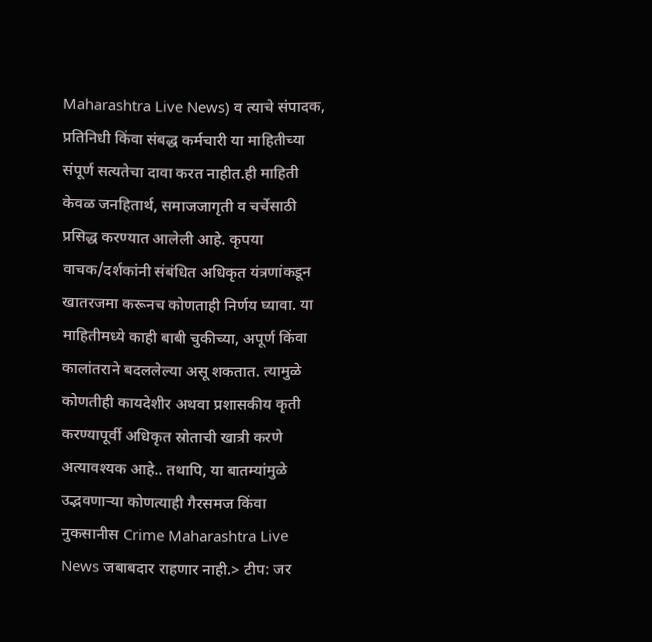Maharashtra Live News) व त्याचे संपादक, प्रतिनिधी किंवा संबद्ध कर्मचारी या माहितीच्या संपूर्ण सत्यतेचा दावा करत नाहीत.ही माहिती केवळ जनहितार्थ, समाजजागृती व चर्चेसाठी प्रसिद्ध करण्यात आलेली आहे. कृपया वाचक/दर्शकांनी संबंधित अधिकृत यंत्रणांकडून खातरजमा करूनच कोणताही निर्णय घ्यावा. या माहितीमध्ये काही बाबी चुकीच्या, अपूर्ण किंवा कालांतराने बदललेल्या असू शकतात. त्यामुळे कोणतीही कायदेशीर अथवा प्रशासकीय कृती करण्यापूर्वी अधिकृत स्रोताची खात्री करणे अत्यावश्यक आहे.. तथापि, या बातम्यांमुळे उद्भवणाऱ्या कोणत्याही गैरसमज किंवा नुकसानीस Crime Maharashtra Live News जबाबदार राहणार नाही.> टीप: जर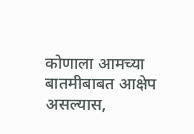कोणाला आमच्या बातमीबाबत आक्षेप असल्यास,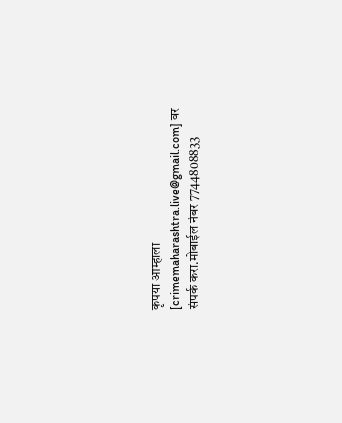कृपया आम्हाला [crimemaharashtra.live@gmail.com] वर संपर्क करा.मोबाईल नंबर 7744808833